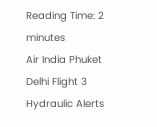Reading Time: 2 minutes
Air India Phuket Delhi Flight 3 Hydraulic Alerts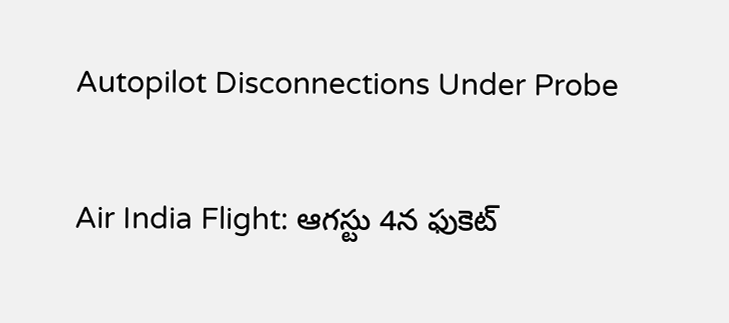Autopilot Disconnections Under Probe

Air India Flight: ఆగస్టు 4న ఫుకెట్‌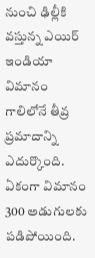నుంచి ఢిల్లీకి వస్తున్న ఎయిర్ ఇండియా విమానం గాలిలోనే తీవ్ర ప్రమాదాన్ని ఎదుర్కొంది. ఏకంగా విమానం 300 అడుగులకు పడిపోయింది.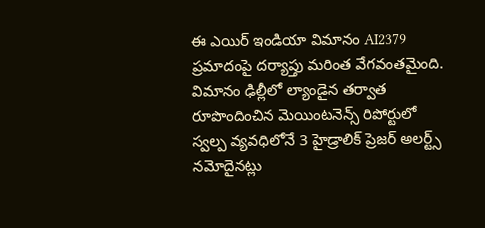ఈ ఎయిర్ ఇండియా విమానం AI2379 ప్రమాదంపై దర్యాప్తు మరింత వేగవంతమైంది. విమానం ఢిల్లీలో ల్యాండైన తర్వాత రూపొందించిన మెయింటనెన్స్ రిపోర్టులో స్వల్ప వ్యవధిలోనే 3 హైడ్రాలిక్ ప్రెజర్ అలర్ట్స్ నమోదైనట్లు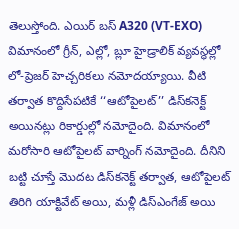తెలుస్తోంది. ఎయిర్ బస్ A320 (VT-EXO) విమానంలో గ్రీన్, ఎల్లో, బ్లూ హైడ్రాలిక్ వ్యవస్థల్లో లో-ప్రెజర్ హెచ్చరికలు నమోదయ్యాయి. వీటి తర్వాత కొద్దిసేపటికే ‘‘ఆటోపైలట్’’ డిస్‌కనెక్ట్ అయినట్లు రికార్డుల్లో నమోదైంది. విమానంలో మరోసారి ఆటోపైలట్ వార్నింగ్ నమోదైంది. దీనిని బట్టి చూస్తే మొదట డిస్‌కనెక్ట్ తర్వాత, ఆటోపైలట్ తిరిగి యాక్టివేట్ అయి, మళ్లీ డిస్ఎంగేజ్ అయి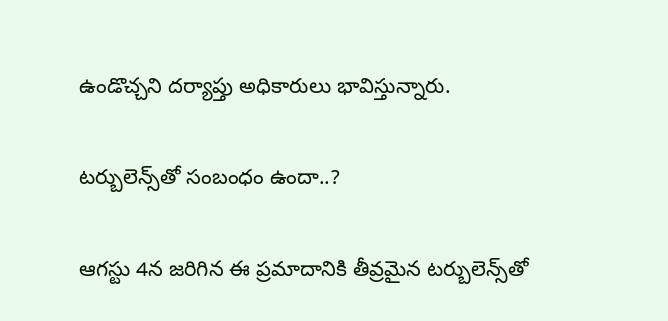ఉండొచ్చని దర్యాప్తు అధికారులు భావిస్తున్నారు.

టర్బులెన్స్‌తో సంబంధం ఉందా..?

ఆగస్టు 4న జరిగిన ఈ ప్రమాదానికి తీవ్రమైన టర్బులెన్స్‌తో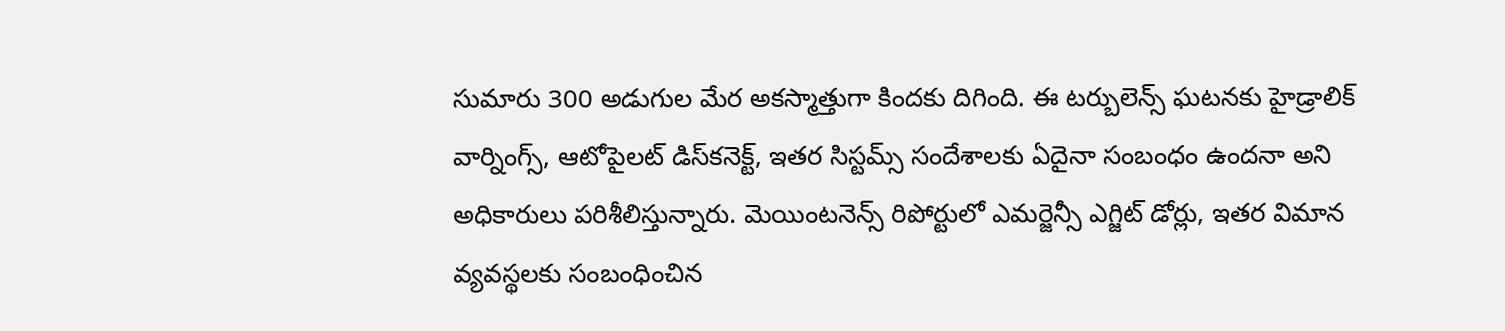సుమారు 300 అడుగుల మేర అకస్మాత్తుగా కిందకు దిగింది. ఈ టర్బులెన్స్ ఘటనకు హైడ్రాలిక్ వార్నింగ్స్, ఆటోపైలట్ డిస్‌కనెక్ట్, ఇతర సిస్టమ్స్ సందేశాలకు ఏదైనా సంబంధం ఉందనా అని అధికారులు పరిశీలిస్తున్నారు. మెయింటనెన్స్ రిపోర్టులో ఎమర్జెన్సీ ఎగ్జిట్ డోర్లు, ఇతర విమాన వ్యవస్థలకు సంబంధించిన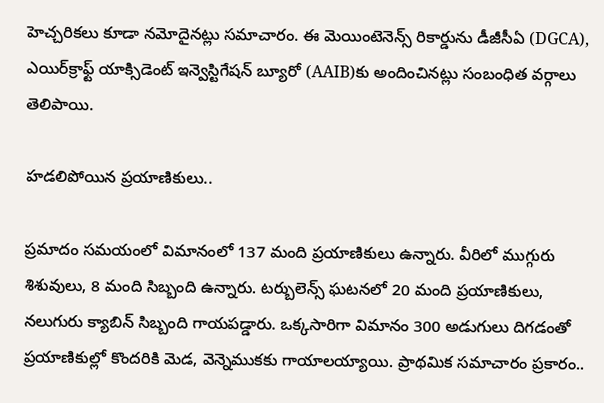హెచ్చరికలు కూడా నమోదైనట్లు సమాచారం. ఈ మెయింటెనెన్స్ రికార్డును డీజీసీఏ (DGCA), ఎయిర్‌క్రాఫ్ట్ యాక్సిడెంట్ ఇన్వెస్టిగేషన్ బ్యూరో (AAIB)కు అందించినట్లు సంబంధిత వర్గాలు తెలిపాయి.

హడలిపోయిన ప్రయాణికులు..

ప్రమాదం సమయంలో విమానంలో 137 మంది ప్రయాణికులు ఉన్నారు. వీరిలో ముగ్గురు శిశువులు, 8 మంది సిబ్బంది ఉన్నారు. టర్బులెన్స్ ఘటనలో 20 మంది ప్రయాణికులు, నలుగురు క్యాబిన్ సిబ్బంది గాయపడ్డారు. ఒక్కసారిగా విమానం 300 అడుగులు దిగడంతో ప్రయాణికుల్లో కొందరికి మెడ, వెన్నెముకకు గాయాలయ్యాయి. ప్రాథమిక సమాచారం ప్రకారం..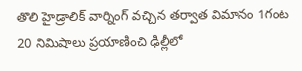తొలి హైడ్రాలిక్ వార్నింగ్ వచ్చిన తర్వాత విమానం 1గంట 20 నిమిషాలు ప్రయాణించి ఢిల్లీలో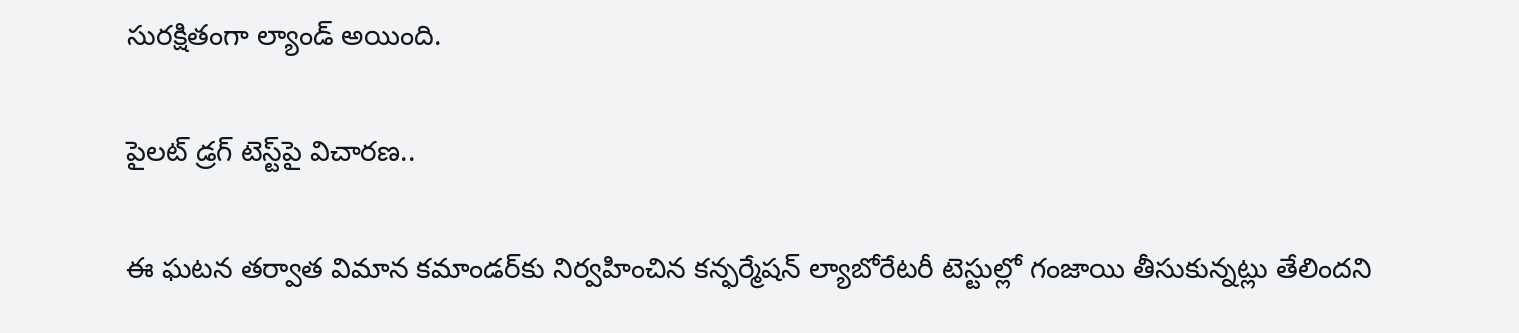సురక్షితంగా ల్యాండ్ అయింది.

పైలట్ డ్రగ్ టెస్ట్‌పై విచారణ..

ఈ ఘటన తర్వాత విమాన కమాండర్‌కు నిర్వహించిన కన్ఫర్మేషన్ ల్యాబోరేటరీ టెస్టుల్లో గంజాయి తీసుకున్నట్లు తేలిందని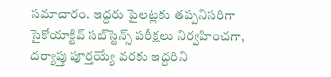సమాచారం. ఇద్దరు పైలట్లకు తప్పనిసరిగా సైకోయాక్టివ్ సబ్‌స్టెన్స్ పరీక్షలు నిర్వహించగా, దర్యాప్తు పూర్తయ్యే వరకు ఇద్దరిని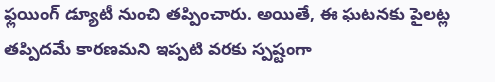ఫ్లయింగ్ డ్యూటీ నుంచి తప్పించారు. అయితే, ఈ ఘటనకు పైలట్ల తప్పిదమే కారణమని ఇప్పటి వరకు స్పష్టంగా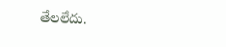తేలలేదు.